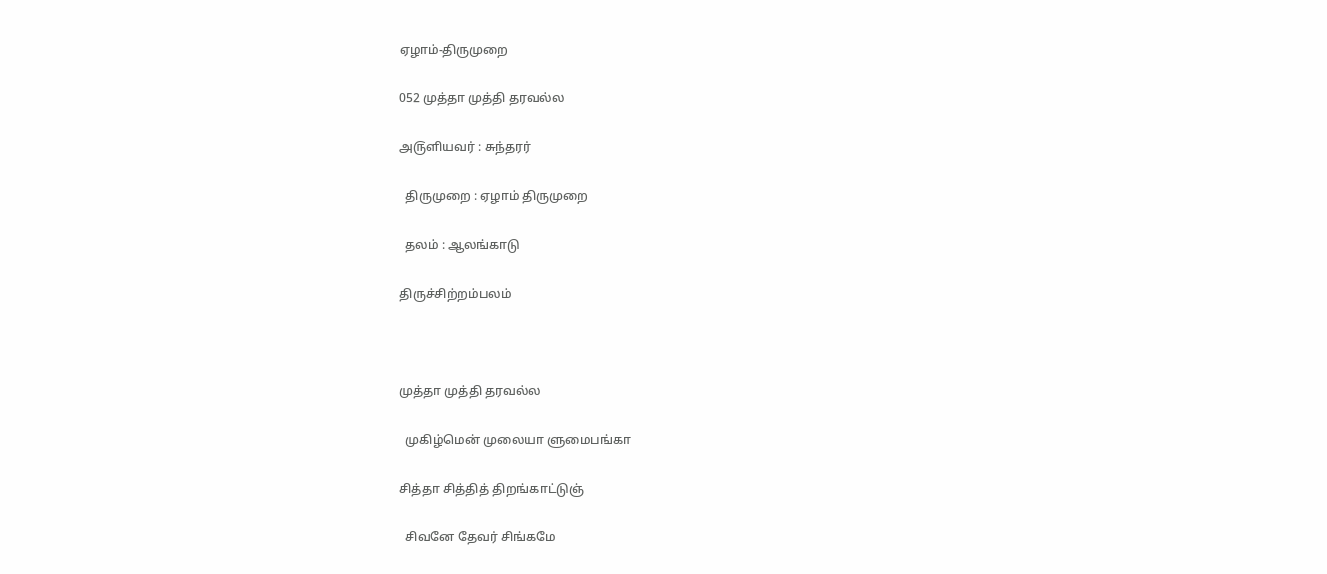ஏழாம்-திருமுறை

052 முத்தா முத்தி தரவல்ல

அ௫ளியவர் : சுந்தரர்

  திருமுறை : ஏழாம் திருமுறை

  தலம் : ஆலங்காடு

திருச்சிற்றம்பலம்



முத்தா முத்தி தரவல்ல

  முகிழ்மென் முலையா ளுமைபங்கா

சித்தா சித்தித் திறங்காட்டுஞ்

  சிவனே தேவர் சிங்கமே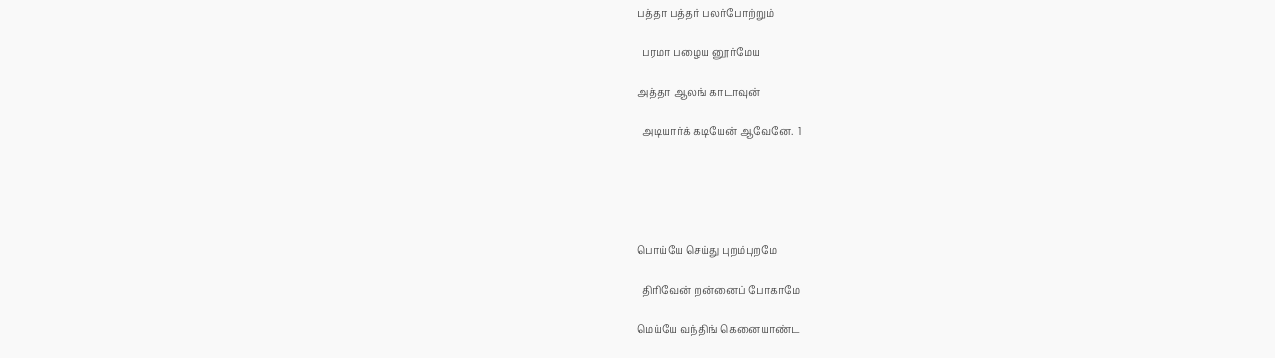பத்தா பத்தர் பலர்போற்றும்

  பரமா பழைய னூர்மேய

அத்தா ஆலங் காடாவுன்

  அடியார்க் கடியேன் ஆவேனே.  1





பொய்யே செய்து புறம்புறமே

  திரிவேன் றன்னைப் போகாமே

மெய்யே வந்திங் கெனையாண்ட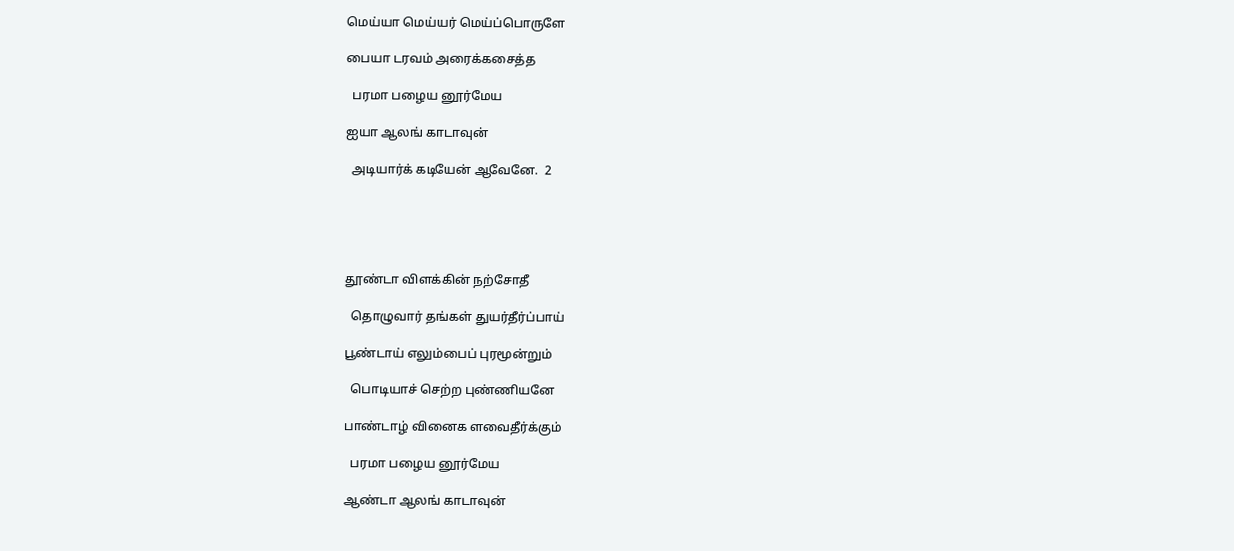மெய்யா மெய்யர் மெய்ப்பொருளே

பையா டரவம் அரைக்கசைத்த

  பரமா பழைய னூர்மேய

ஐயா ஆலங் காடாவுன்

  அடியார்க் கடியேன் ஆவேனே.  2





தூண்டா விளக்கின் நற்சோதீ

  தொழுவார் தங்கள் துயர்தீர்ப்பாய்

பூண்டாய் எலும்பைப் புரமூன்றும்

  பொடியாச் செற்ற புண்ணியனே

பாண்டாழ் வினைக ளவைதீர்க்கும்

  பரமா பழைய னூர்மேய

ஆண்டா ஆலங் காடாவுன்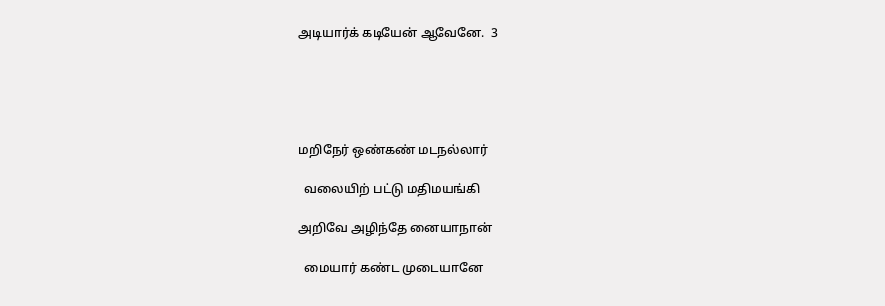அடியார்க் கடியேன் ஆவேனே.  3





மறிநேர் ஒண்கண் மடநல்லார்

  வலையிற் பட்டு மதிமயங்கி

அறிவே அழிந்தே னையாநான்

  மையார் கண்ட முடையானே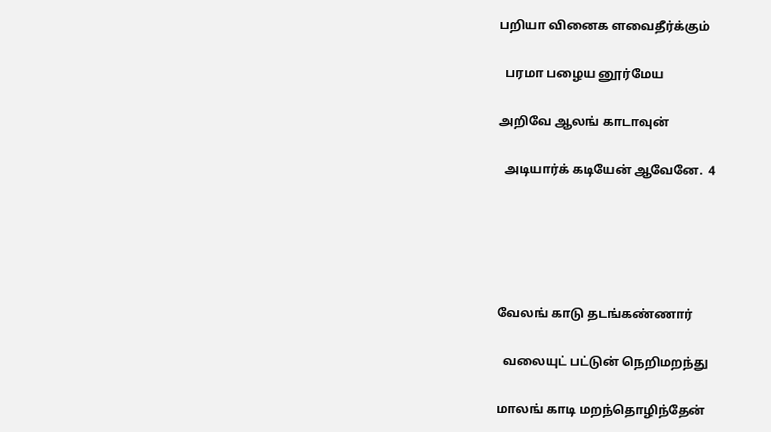பறியா வினைக ளவைதீர்க்கும்

  பரமா பழைய னூர்மேய

அறிவே ஆலங் காடாவுன்

  அடியார்க் கடியேன் ஆவேனே.  4





வேலங் காடு தடங்கண்ணார்

  வலையுட் பட்டுன் நெறிமறந்து

மாலங் காடி மறந்தொழிந்தேன்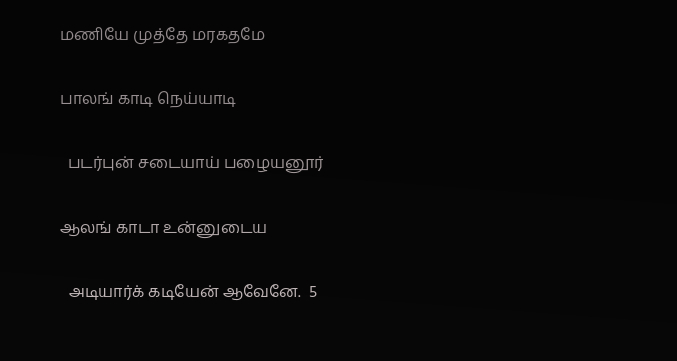மணியே முத்தே மரகதமே

பாலங் காடி நெய்யாடி

  படர்புன் சடையாய் பழையனூர்

ஆலங் காடா உன்னுடைய

  அடியார்க் கடியேன் ஆவேனே.  5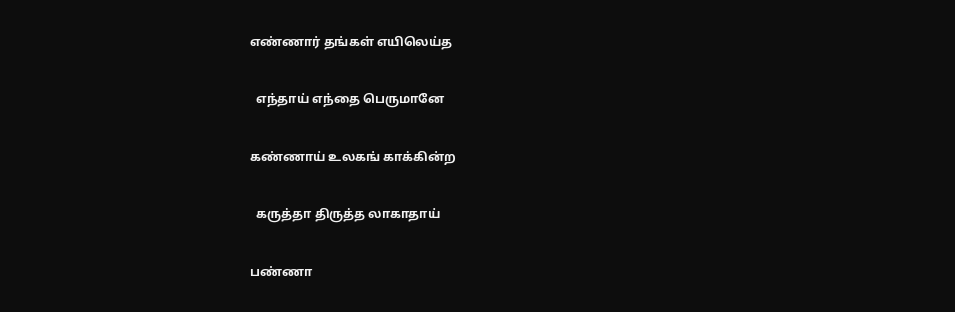எண்ணார் தங்கள் எயிலெய்த

  எந்தாய் எந்தை பெருமானே

கண்ணாய் உலகங் காக்கின்ற

  கருத்தா திருத்த லாகாதாய்

பண்ணா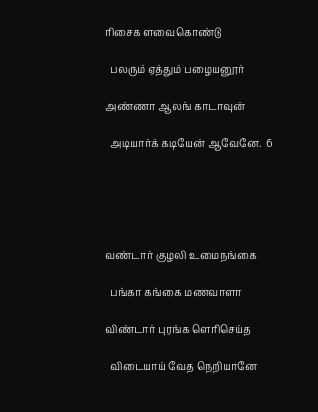ரிசைக ளவைகொண்டு

  பலரும் ஏத்தும் பழையனூர்

அண்ணா ஆலங் காடாவுன்

  அடியார்க் கடியேன் ஆவேனே.  6





வண்டார் குழலி உமைநங்கை

  பங்கா கங்கை மணவாளா

விண்டார் புரங்க ளெரிசெய்த

  விடையாய் வேத நெறியானே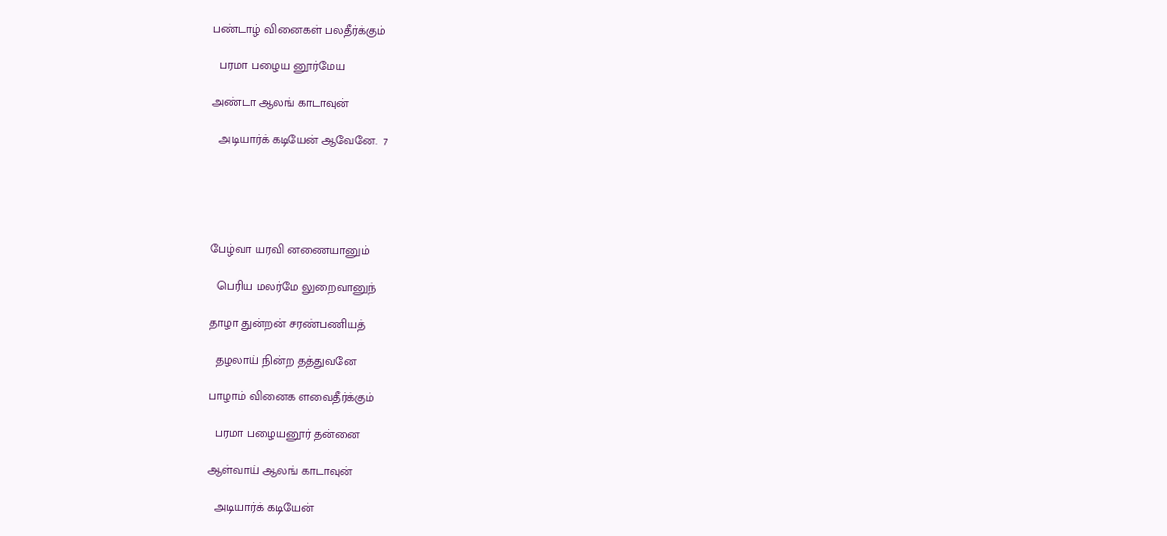பண்டாழ் வினைகள் பலதீர்க்கும்

  பரமா பழைய னூர்மேய

அண்டா ஆலங் காடாவுன்

  அடியார்க் கடியேன் ஆவேனே.  7





பேழ்வா யரவி னணையானும்

  பெரிய மலர்மே லுறைவானுந்

தாழா துன்றன் சரண்பணியத்

  தழலாய் நின்ற தத்துவனே

பாழாம் வினைக ளவைதீர்க்கும்

  பரமா பழையனூர் தன்னை

ஆள்வாய் ஆலங் காடாவுன்

  அடியார்க் கடியேன்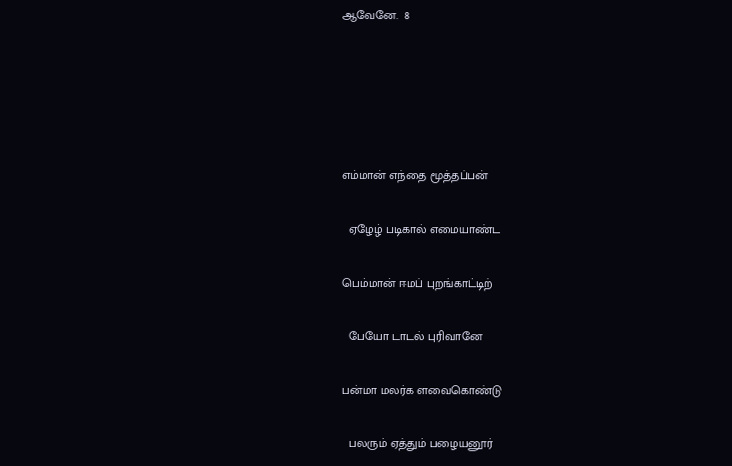ஆவேனே.  8





எம்மான் எந்தை மூத்தப்பன்

  ஏழேழ் படிகால் எமையாண்ட

பெம்மான் ஈமப் புறங்காட்டிற்

  பேயோ டாடல் புரிவானே

பன்மா மலர்க ளவைகொண்டு

  பலரும் ஏத்தும் பழையனூர்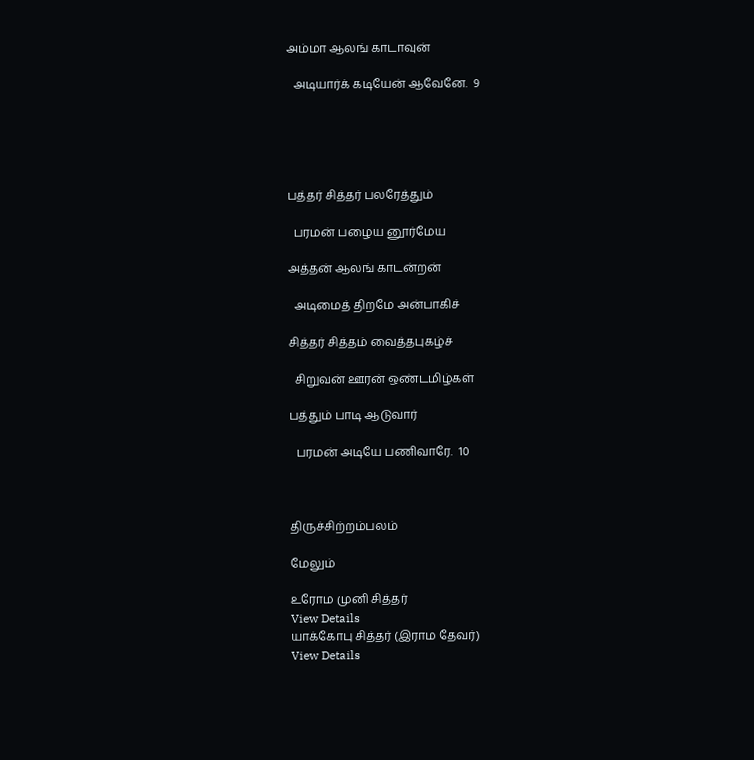அம்மா ஆலங் காடாவுன்

  அடியார்க் கடியேன் ஆவேனே.  9





பத்தர் சித்தர் பலரேத்தும்

  பரமன் பழைய னூர்மேய

அத்தன் ஆலங் காடன்றன்

  அடிமைத் திறமே அன்பாகிச்

சித்தர் சித்தம் வைத்தபுகழ்ச்

  சிறுவன் ஊரன் ஒண்டமிழ்கள்

பத்தும் பாடி ஆடுவார்

  பரமன் அடியே பணிவாரே.  10



திருச்சிற்றம்பலம்

மேலும்

உரோம முனி சித்தர்
View Details
யாக்கோபு சித்தர் (இராம தேவர்)
View Details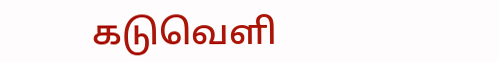கடுவெளி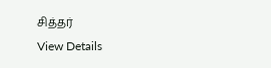சித்தர்
View Details